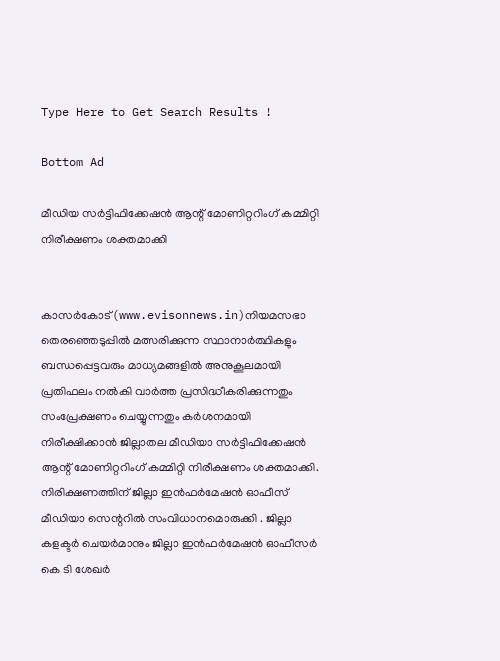Type Here to Get Search Results !

Bottom Ad

മീഡിയ സര്‍ട്ടിഫിക്കേഷന്‍ ആന്റ് മോണിറ്ററിംഗ് കമ്മിറ്റി നിരീക്ഷണം ശക്തമാക്കി


കാസര്‍കോട്‌(www.evisonnews.in)നിയമസഭാ തെരഞ്ഞെടുപ്പില്‍ മത്സരിക്കുന്ന സ്ഥാനാര്‍ത്ഥികളും ബന്ധപ്പെട്ടവരും മാധ്യമങ്ങളില്‍ അനുകൂലമായി പ്രതിഫലം നല്‍കി വാര്‍ത്ത പ്രസിദ്ധീകരിക്കുന്നതും സംപ്രേക്ഷണം ചെയ്യുന്നതും കര്‍ശനമായി നിരീക്ഷിക്കാന്‍ ജില്ലാതല മീഡിയാ സര്‍ട്ടിഫിക്കേഷന്‍ ആന്റ് മോണിറ്ററിംഗ് കമ്മിറ്റി നിരീക്ഷണം ശക്തമാക്കി. നിരിക്ഷണത്തിന് ജില്ലാ ഇന്‍ഫര്‍മേഷന്‍ ഓഫീസ് മീഡിയാ സെന്ററില്‍ സംവിധാനമൊരുക്കി . ജില്ലാ കളക്ടര്‍ ചെയര്‍മാനും ജില്ലാ ഇന്‍ഫര്‍മേഷന്‍ ഓഫീസര്‍ കെ ടി ശേഖര്‍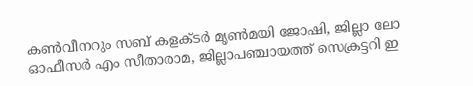കണ്‍വീനറും സബ് കളക്ടര്‍ മൃണ്‍മയി ജോഷി, ജില്ലാ ലോ ഓഫീസര്‍ എം സീതാരാമ, ജില്ലാപഞ്ചായത്ത് സെക്രട്ടറി ഇ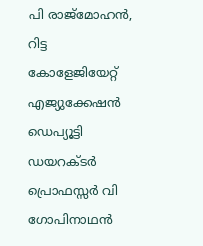പി രാജ്‌മോഹന്‍, റിട്ട കോളേജിയേറ്റ് എജ്യുക്കേഷന്‍ ഡെപ്യൂട്ടി ഡയറക്ടര്‍ പ്രൊഫസ്സര്‍ വി ഗോപിനാഥന്‍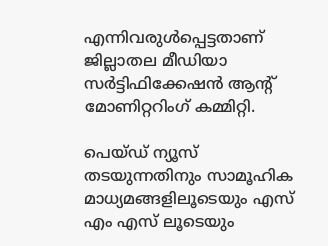എന്നിവരുള്‍പ്പെട്ടതാണ് ജില്ലാതല മീഡിയാ സര്‍ട്ടിഫിക്കേഷന്‍ ആന്റ് മോണിറ്ററിംഗ് കമ്മിറ്റി.

പെയ്ഡ് ന്യൂസ് തടയുന്നതിനും സാമൂഹിക മാധ്യമങ്ങളിലൂടെയും എസ് എം എസ് ലൂടെയും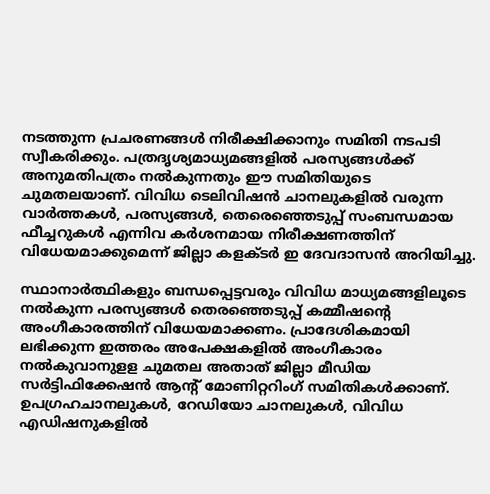നടത്തുന്ന പ്രചരണങ്ങള്‍ നിരീക്ഷിക്കാനും സമിതി നടപടി സ്വീകരിക്കും. പത്രദൃശ്യമാധ്യമങ്ങളില്‍ പരസ്യങ്ങള്‍ക്ക് അനുമതിപത്രം നല്‍കുന്നതും ഈ സമിതിയുടെ ചുമതലയാണ്. വിവിധ ടെലിവിഷന്‍ ചാനലുകളില്‍ വരുന്ന വാര്‍ത്തകള്‍, പരസ്യങ്ങള്‍, തെരെഞ്ഞെടുപ്പ് സംബന്ധമായ ഫീച്ചറുകള്‍ എന്നിവ കര്‍ശനമായ നിരീക്ഷണത്തിന് വിധേയമാക്കുമെന്ന് ജില്ലാ കളക്ടര്‍ ഇ ദേവദാസന്‍ അറിയിച്ചു.

സ്ഥാനാര്‍ത്ഥികളും ബന്ധപ്പെട്ടവരും വിവിധ മാധ്യമങ്ങളിലൂടെ നല്‍കുന്ന പരസ്യങ്ങള്‍ തെരഞ്ഞെടുപ്പ് കമ്മീഷന്റെ അംഗീകാരത്തിന് വിധേയമാക്കണം. പ്രാദേശികമായി ലഭിക്കുന്ന ഇത്തരം അപേക്ഷകളില്‍ അംഗീകാരം നല്‍കുവാനുളള ചുമതല അതാത് ജില്ലാ മീഡിയ സര്‍ട്ടിഫിക്കേഷന്‍ ആന്റ് മോണിറ്ററിംഗ് സമിതികള്‍ക്കാണ്. ഉപഗ്രഹചാനലുകള്‍, റേഡിയോ ചാനലുകള്‍, വിവിധ എഡിഷനുകളില്‍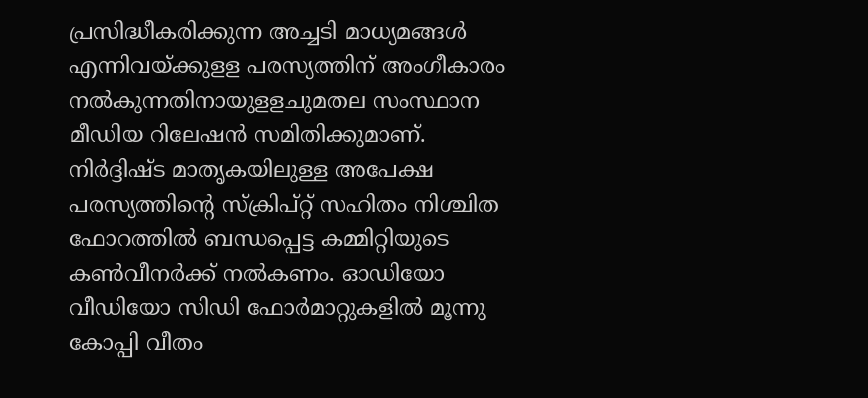പ്രസിദ്ധീകരിക്കുന്ന അച്ചടി മാധ്യമങ്ങള്‍ എന്നിവയ്ക്കുളള പരസ്യത്തിന് അംഗീകാരം നല്‍കുന്നതിനായുളളചുമതല സംസ്ഥാന മീഡിയ റിലേഷന്‍ സമിതിക്കുമാണ്. നിര്‍ദ്ദിഷ്ട മാതൃകയിലുള്ള അപേക്ഷ പരസ്യത്തിന്റെ സ്‌ക്രിപ്റ്റ് സഹിതം നിശ്ചിത ഫോറത്തില്‍ ബന്ധപ്പെട്ട കമ്മിറ്റിയുടെ കണ്‍വീനര്‍ക്ക് നല്‍കണം. ഓഡിയോ വീഡിയോ സിഡി ഫോര്‍മാറ്റുകളില്‍ മൂന്നു കോപ്പി വീതം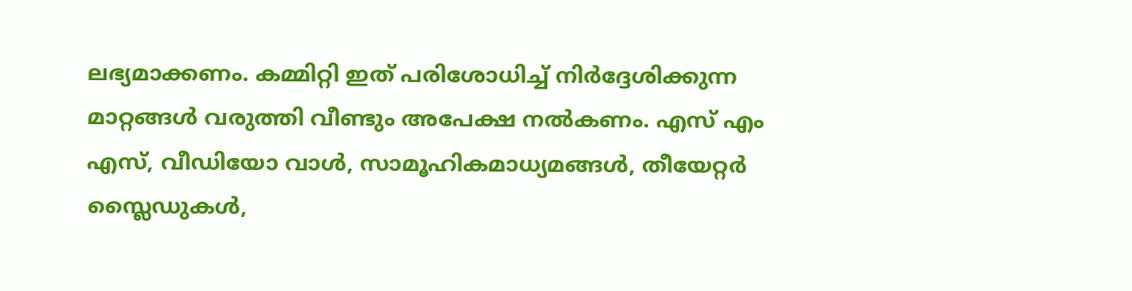ലഭ്യമാക്കണം. കമ്മിറ്റി ഇത് പരിശോധിച്ച് നിര്‍ദ്ദേശിക്കുന്ന മാറ്റങ്ങള്‍ വരുത്തി വീണ്ടും അപേക്ഷ നല്‍കണം. എസ് എം എസ്, വീഡിയോ വാള്‍, സാമൂഹികമാധ്യമങ്ങള്‍, തീയേറ്റര്‍ സ്ലൈഡുകള്‍,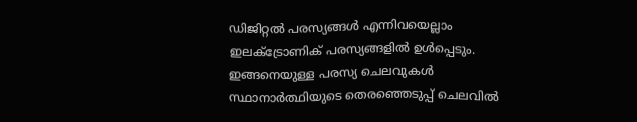ഡിജിറ്റല്‍ പരസ്യങ്ങള്‍ എന്നിവയെല്ലാം ഇലക്‌ട്രോണിക് പരസ്യങ്ങളില്‍ ഉള്‍പ്പെടും. ഇങ്ങനെയുള്ള പരസ്യ ചെലവുകള്‍ സ്ഥാനാര്‍ത്ഥിയുടെ തെരഞ്ഞെടുപ്പ് ചെലവില്‍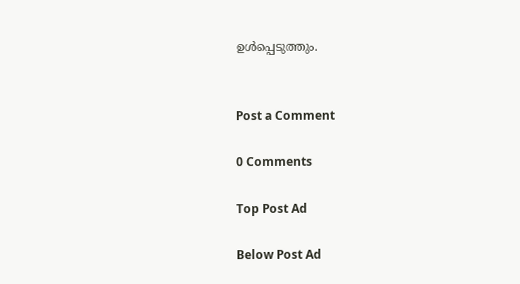ഉള്‍പ്പെടുത്തും.


Post a Comment

0 Comments

Top Post Ad

Below Post Ad